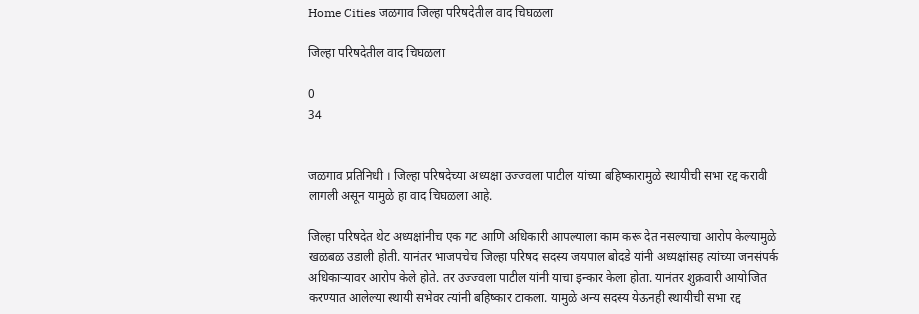Home Cities जळगाव जिल्हा परिषदेतील वाद चिघळला

जिल्हा परिषदेतील वाद चिघळला

0
34


जळगाव प्रतिनिधी । जिल्हा परिषदेच्या अध्यक्षा उज्ज्वला पाटील यांच्या बहिष्कारामुळे स्थायीची सभा रद्द करावी लागली असून यामुळे हा वाद चिघळला आहे.

जिल्हा परिषदेत थेट अध्यक्षांनीच एक गट आणि अधिकारी आपल्याला काम करू देत नसल्याचा आरोप केल्यामुळे खळबळ उडाली होती. यानंतर भाजपचेच जिल्हा परिषद सदस्य जयपाल बोदडे यांनी अध्यक्षांसह त्यांच्या जनसंपर्क अधिकार्‍यावर आरोप केले होते. तर उज्ज्वला पाटील यांनी याचा इन्कार केला होता. यानंतर शुक्रवारी आयोजित करण्यात आलेल्या स्थायी सभेवर त्यांनी बहिष्कार टाकला. यामुळे अन्य सदस्य येऊनही स्थायीची सभा रद्द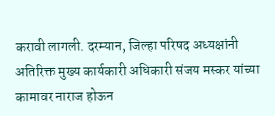करावी लागली. दरम्यान, जिल्हा परिषद अध्यक्षांनी अतिरिक्त मुख्य कार्यकारी अधिकारी संजय मस्कर यांच्या कामावर नाराज होऊन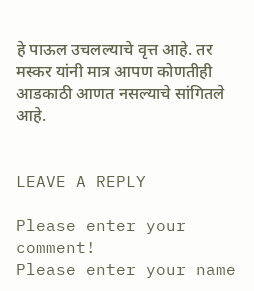हे पाऊल उचलल्याचे वृत्त आहे. तर मस्कर यांनी मात्र आपण कोणतीही आडकाठी आणत नसल्याचे सांगितले आहे.


LEAVE A REPLY

Please enter your comment!
Please enter your name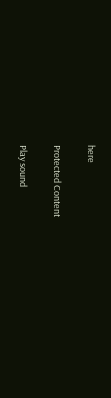here

Protected Content

Play sound